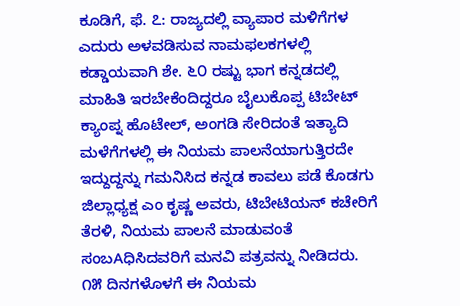ಕೂಡಿಗೆ, ಫೆ. ೭: ರಾಜ್ಯದಲ್ಲಿ ವ್ಯಾಪಾರ ಮಳಿಗೆಗಳ ಎದುರು ಅಳವಡಿಸುವ ನಾಮಫಲಕಗಳಲ್ಲಿ ಕಡ್ಡಾಯವಾಗಿ ಶೇ. ೬೦ ರಷ್ಟು ಭಾಗ ಕನ್ನಡದಲ್ಲಿ ಮಾಹಿತಿ ಇರಬೇಕೆಂದಿದ್ದರೂ ಬೈಲುಕೊಪ್ಪ ಟಿಬೇಟ್ ಕ್ಯಾಂಪ್ನ ಹೊಟೇಲ್, ಅಂಗಡಿ ಸೇರಿದಂತೆ ಇತ್ಯಾದಿ ಮಳೆಗೆಗಳಲ್ಲಿ ಈ ನಿಯಮ ಪಾಲನೆಯಾಗುತ್ತಿರದೇ ಇದ್ದುದ್ದನ್ನು ಗಮನಿಸಿದ ಕನ್ನಡ ಕಾವಲು ಪಡೆ ಕೊಡಗು ಜಿಲ್ಲಾಧ್ಯಕ್ಷ ಎಂ ಕೃಷ್ಣ ಅವರು, ಟಿಬೇಟಿಯನ್ ಕಚೇರಿಗೆ ತೆರಳಿ, ನಿಯಮ ಪಾಲನೆ ಮಾಡುವಂತೆ ಸಂಬAಧಿಸಿದವರಿಗೆ ಮನವಿ ಪತ್ರವನ್ನು ನೀಡಿದರು.
೧೫ ದಿನಗಳೊಳಗೆ ಈ ನಿಯಮ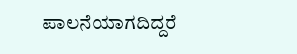ಪಾಲನೆಯಾಗದಿದ್ದರೆ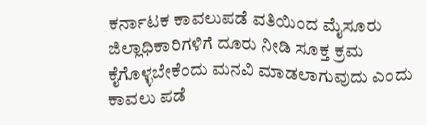ಕರ್ನಾಟಕ ಕಾವಲುಪಡೆ ವತಿಯಿಂದ ಮೈಸೂರು ಜಿಲ್ಲಾಧಿಕಾರಿಗಳಿಗೆ ದೂರು ನೀಡಿ ಸೂಕ್ತ ಕ್ರಮ ಕೈಗೊಳ್ಳಬೇಕೆಂದು ಮನವಿ ಮಾಡಲಾಗುವುದು ಎಂದು ಕಾವಲು ಪಡೆ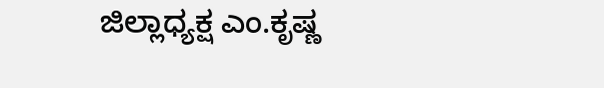ಜಿಲ್ಲಾಧ್ಯಕ್ಷ ಎಂ.ಕೃಷ್ಣ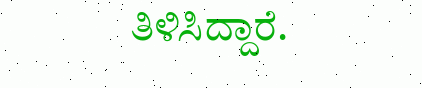ತಿಳಿಸಿದ್ದಾರೆ.